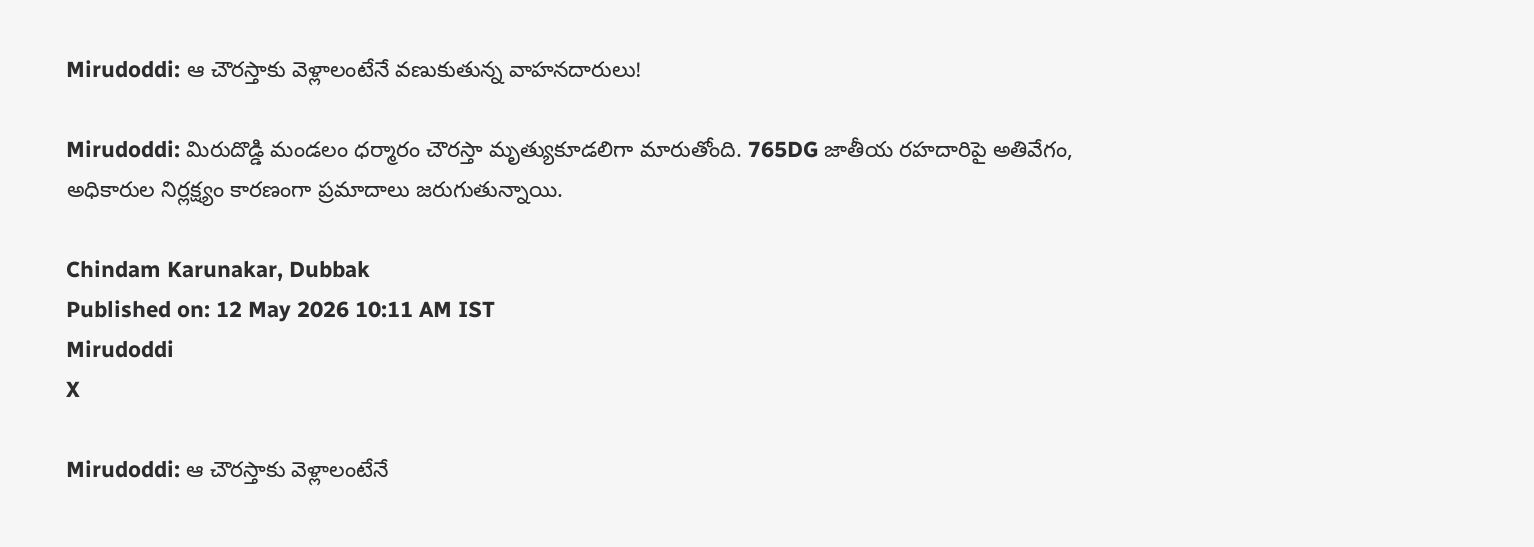Mirudoddi: ఆ చౌరస్తాకు వెళ్లాలంటేనే వణుకుతున్న వాహనదారులు!

Mirudoddi: మిరుదొడ్డి మండలం ధర్మారం చౌరస్తా మృత్యుకూడలిగా మారుతోంది. 765DG జాతీయ రహదారిపై అతివేగం, అధికారుల నిర్లక్ష్యం కారణంగా ప్రమాదాలు జరుగుతున్నాయి.

Chindam Karunakar, Dubbak
Published on: 12 May 2026 10:11 AM IST
Mirudoddi
X

Mirudoddi: ఆ చౌరస్తాకు వెళ్లాలంటేనే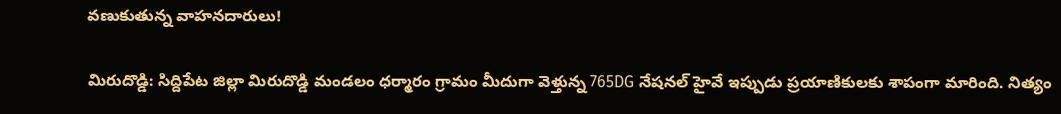వణుకుతున్న వాహనదారులు!

మిరుదొడ్డి: సిద్దిపేట జిల్లా మిరుదొడ్డి మండలం ధర్మారం గ్రామం మీదుగా వెళ్తున్న 765DG నేషనల్ హైవే ఇప్పుడు ప్రయాణికులకు శాపంగా మారింది. నిత్యం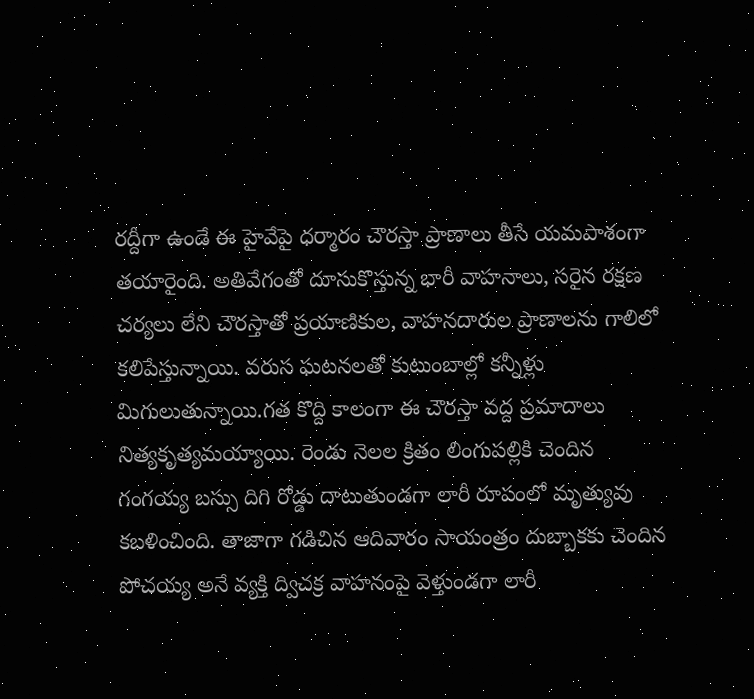రద్దీగా ఉండే ఈ హైవేపై ధర్మారం చౌరస్తా ప్రాణాలు తీసే యమపాశంగా తయారైంది. అతివేగంతో దూసుకొస్తున్న భారీ వాహనాలు, సరైన రక్షణ చర్యలు లేని చౌరస్తాతో ప్రయాణికుల, వాహనదారుల ప్రాణాలను గాలిలో కలిపేస్తున్నాయి. వరుస ఘటనలతో కుటుంబాల్లో కన్నీళ్లు మిగులుతున్నాయి.గత కొద్ది కాలంగా ఈ చౌరస్తా వద్ద ప్రమాదాలు నిత్యకృత్యమయ్యాయి. రెండు నెలల క్రితం లింగుపల్లికి చెందిన గంగయ్య బస్సు దిగి రోడ్డు దాటుతుండగా లారీ రూపంలో మృత్యువు కబళించింది. తాజాగా గడిచిన ఆదివారం సాయంత్రం దుబ్బాకకు చెందిన పోచయ్య అనే వ్యక్తి ద్విచక్ర వాహనంపై వెళ్తుండగా లారీ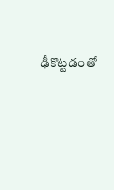ఢీకొట్టడంతో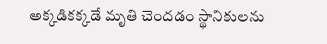అక్కడికక్కడే మృతి చెందడం స్థానికులను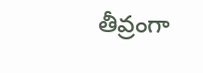తీవ్రంగా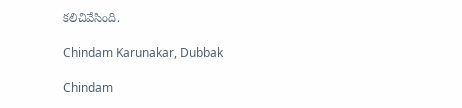కలిచివేసింది.

Chindam Karunakar, Dubbak

Chindam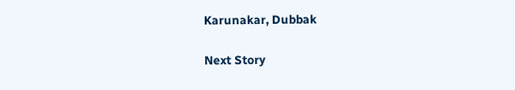Karunakar, Dubbak

Next Story